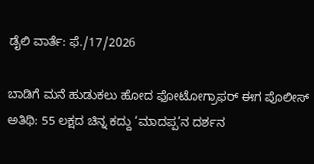ಡೈಲಿ ವಾರ್ತೆ: ಫೆ./17/2026

ಬಾಡಿಗೆ ಮನೆ ಹುಡುಕಲು ಹೋದ ಫೋಟೋಗ್ರಾಫರ್ ಈಗ ಪೊಲೀಸ್ ಅತಿಥಿ: 55 ಲಕ್ಷದ ಚಿನ್ನ ಕದ್ದು ‘ಮಾದಪ್ಪ’ನ ದರ್ಶನ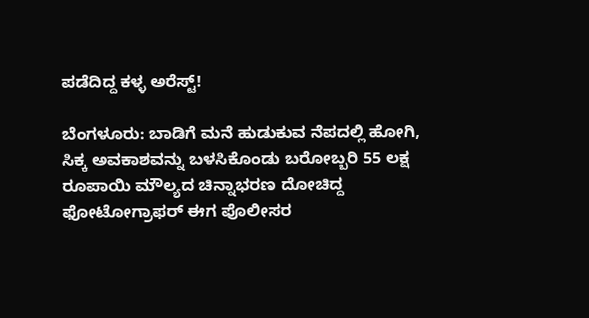ಪಡೆದಿದ್ದ ಕಳ್ಳ ಅರೆಸ್ಟ್!

ಬೆಂಗಳೂರು: ಬಾಡಿಗೆ ಮನೆ ಹುಡುಕುವ ನೆಪದಲ್ಲಿ ಹೋಗಿ, ಸಿಕ್ಕ ಅವಕಾಶವನ್ನು ಬಳಸಿಕೊಂಡು ಬರೋಬ್ಬರಿ 55 ಲಕ್ಷ ರೂಪಾಯಿ ಮೌಲ್ಯದ ಚಿನ್ನಾಭರಣ ದೋಚಿದ್ದ ಫೋಟೋಗ್ರಾಫರ್ ಈಗ ಪೊಲೀಸರ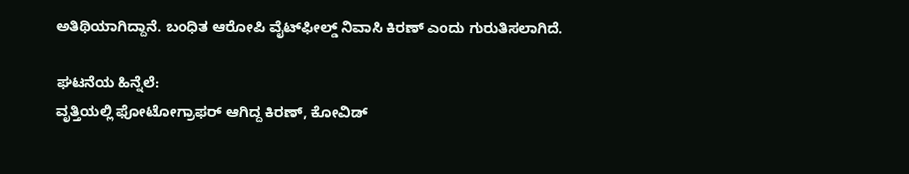ಅತಿಥಿಯಾಗಿದ್ದಾನೆ. ಬಂಧಿತ ಆರೋಪಿ ವೈಟ್‌ಫೀಲ್ಡ್ ನಿವಾಸಿ ಕಿರಣ್ ಎಂದು ಗುರುತಿಸಲಾಗಿದೆ.

ಘಟನೆಯ ಹಿನ್ನೆಲೆ:
ವೃತ್ತಿಯಲ್ಲಿ ಫೋಟೋಗ್ರಾಫರ್ ಆಗಿದ್ದ ಕಿರಣ್, ಕೋವಿಡ್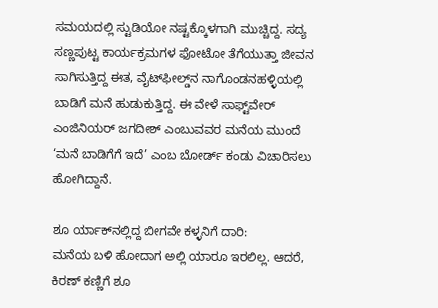ಸಮಯದಲ್ಲಿ ಸ್ಟುಡಿಯೋ ನಷ್ಟಕ್ಕೊಳಗಾಗಿ ಮುಚ್ಚಿದ್ದ. ಸದ್ಯ ಸಣ್ಣಪುಟ್ಟ ಕಾರ್ಯಕ್ರಮಗಳ ಫೋಟೋ ತೆಗೆಯುತ್ತಾ ಜೀವನ ಸಾಗಿಸುತ್ತಿದ್ದ ಈತ, ವೈಟ್‌ಫೀಲ್ಡ್‌ನ ನಾಗೊಂಡನಹಳ್ಳಿಯಲ್ಲಿ ಬಾಡಿಗೆ ಮನೆ ಹುಡುಕುತ್ತಿದ್ದ. ಈ ವೇಳೆ ಸಾಫ್ಟ್‌ವೇರ್ ಎಂಜಿನಿಯರ್ ಜಗದೀಶ್ ಎಂಬುವವರ ಮನೆಯ ಮುಂದೆ ‘ಮನೆ ಬಾಡಿಗೆಗೆ ಇದೆ’ ಎಂಬ ಬೋರ್ಡ್ ಕಂಡು ವಿಚಾರಿಸಲು ಹೋಗಿದ್ದಾನೆ.

ಶೂ ರ್ಯಾಕ್‌ನಲ್ಲಿದ್ದ ಬೀಗವೇ ಕಳ್ಳನಿಗೆ ದಾರಿ:
ಮನೆಯ ಬಳಿ ಹೋದಾಗ ಅಲ್ಲಿ ಯಾರೂ ಇರಲಿಲ್ಲ. ಆದರೆ, ಕಿರಣ್ ಕಣ್ಣಿಗೆ ಶೂ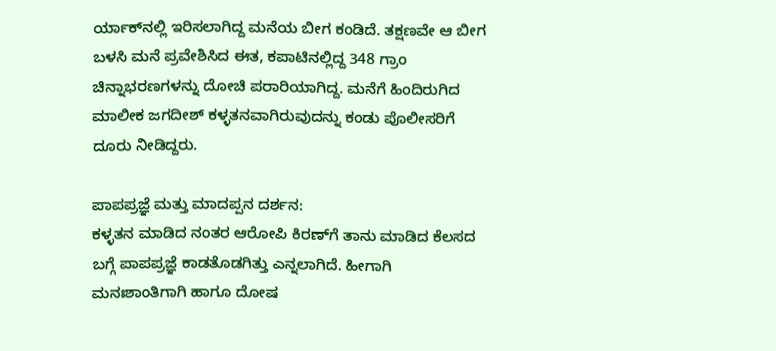ರ್ಯಾಕ್‌ನಲ್ಲಿ ಇರಿಸಲಾಗಿದ್ದ ಮನೆಯ ಬೀಗ ಕಂಡಿದೆ. ತಕ್ಷಣವೇ ಆ ಬೀಗ ಬಳಸಿ ಮನೆ ಪ್ರವೇಶಿಸಿದ ಈತ, ಕಪಾಟಿನಲ್ಲಿದ್ದ 348 ಗ್ರಾಂ ಚಿನ್ನಾಭರಣಗಳನ್ನು ದೋಚಿ ಪರಾರಿಯಾಗಿದ್ದ. ಮನೆಗೆ ಹಿಂದಿರುಗಿದ ಮಾಲೀಕ ಜಗದೀಶ್ ಕಳ್ಳತನವಾಗಿರುವುದನ್ನು ಕಂಡು ಪೊಲೀಸರಿಗೆ ದೂರು ನೀಡಿದ್ದರು.

ಪಾಪಪ್ರಜ್ಞೆ ಮತ್ತು ಮಾದಪ್ಪನ ದರ್ಶನ:
ಕಳ್ಳತನ ಮಾಡಿದ ನಂತರ ಆರೋಪಿ ಕಿರಣ್‌ಗೆ ತಾನು ಮಾಡಿದ ಕೆಲಸದ ಬಗ್ಗೆ ಪಾಪಪ್ರಜ್ಞೆ ಕಾಡತೊಡಗಿತ್ತು ಎನ್ನಲಾಗಿದೆ. ಹೀಗಾಗಿ ಮನಃಶಾಂತಿಗಾಗಿ ಹಾಗೂ ದೋಷ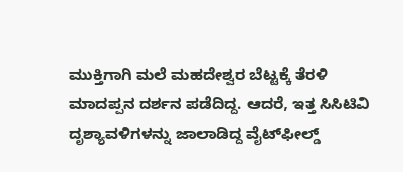ಮುಕ್ತಿಗಾಗಿ ಮಲೆ ಮಹದೇಶ್ವರ ಬೆಟ್ಟಕ್ಕೆ ತೆರಳಿ ಮಾದಪ್ಪನ ದರ್ಶನ ಪಡೆದಿದ್ದ. ಆದರೆ, ಇತ್ತ ಸಿಸಿಟಿವಿ ದೃಶ್ಯಾವಳಿಗಳನ್ನು ಜಾಲಾಡಿದ್ದ ವೈಟ್‌ಫೀಲ್ಡ್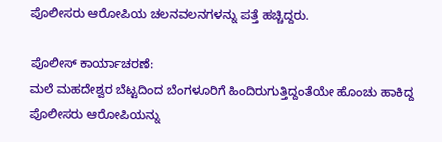ಪೊಲೀಸರು ಆರೋಪಿಯ ಚಲನವಲನಗಳನ್ನು ಪತ್ತೆ ಹಚ್ಚಿದ್ದರು.

ಪೊಲೀಸ್ ಕಾರ್ಯಾಚರಣೆ:
ಮಲೆ ಮಹದೇಶ್ವರ ಬೆಟ್ಟದಿಂದ ಬೆಂಗಳೂರಿಗೆ ಹಿಂದಿರುಗುತ್ತಿದ್ದಂತೆಯೇ ಹೊಂಚು ಹಾಕಿದ್ದ ಪೊಲೀಸರು ಆರೋಪಿಯನ್ನು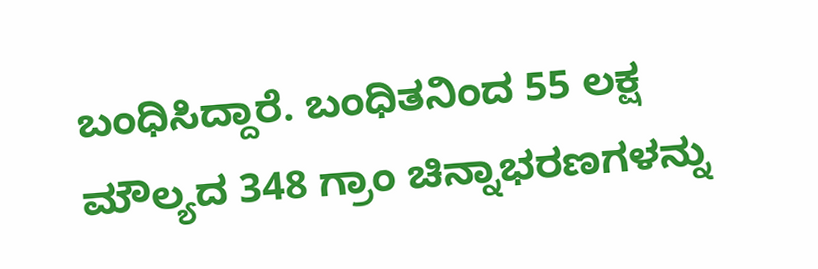ಬಂಧಿಸಿದ್ದಾರೆ. ಬಂಧಿತನಿಂದ 55 ಲಕ್ಷ ಮೌಲ್ಯದ 348 ಗ್ರಾಂ ಚಿನ್ನಾಭರಣಗಳನ್ನು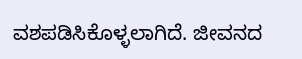ವಶಪಡಿಸಿಕೊಳ್ಳಲಾಗಿದೆ. ಜೀವನದ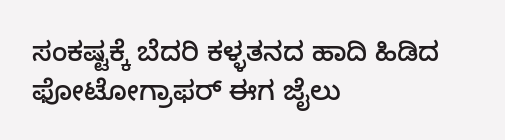ಸಂಕಷ್ಟಕ್ಕೆ ಬೆದರಿ ಕಳ್ಳತನದ ಹಾದಿ ಹಿಡಿದ ಫೋಟೋಗ್ರಾಫರ್ ಈಗ ಜೈಲು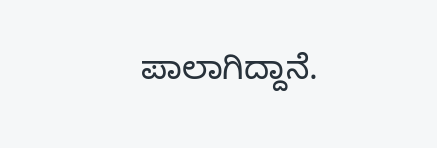ಪಾಲಾಗಿದ್ದಾನೆ.